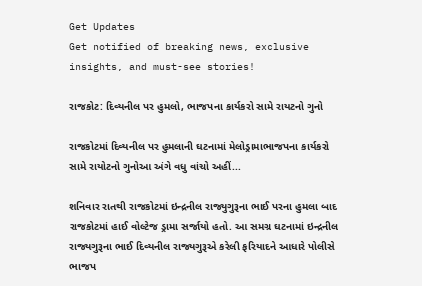Get Updates
Get notified of breaking news, exclusive insights, and must-see stories!

રાજકોટ: દિવ્યનીલ પર હુમલો, ભાજપના કાર્યકરો સામે રાયટનો ગુનો

રાજકોટમાં દિવ્યનીલ પર હુમલાની ઘટનામાં મેલોડ્રામાભાજપના કાર્યકરો સામે રાયોટનો ગુનોઆ અંગે વધુ વાંચો અહીં...

શનિવાર રાતથી રાજકોટમાં ઇન્દ્રનીલ રાજ્યુગુરૂના ભાઈ પરના હુમલા બાદ રાજકોટમાં હાઈ વોલ્ટેજ ડ્રામા સર્જાયો હતો. આ સમગ્ર ઘટનામાં ઇન્દ્રનીલ રાજ્યગુરૂના ભાઈ દિવ્યનીલ રાજ્યગુરૂએ કરેલી ફરિયાદને આધારે પોલીસે ભાજપ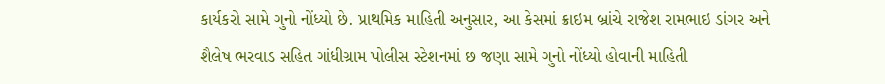કાર્યકરો સામે ગુનો નોંધ્યો છે. પ્રાથમિક માહિતી અનુસાર, આ કેસમાં ક્રાઇમ બ્રાંચે રાજેશ રામભાઇ ડાંગર અને શૈલેષ ભરવાડ સહિત ગાંધીગ્રામ પોલીસ સ્ટેશનમાં છ જણા સામે ગુનો નોંધ્યો હોવાની માહિતી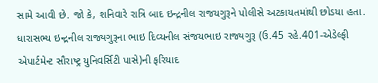સામે આવી છે. જો કે, શનિવારે રાત્રિ બાદ ઇન્દ્રનીલ રાજયગુરૂને પોલીસે અટકાયતમાંથી છોડયા હતા. ધારાસભ્ય ઇન્દ્રનીલ રાજ્યગુરૂના ભાઇ દિવ્યનીલ સંજયભાઇ રાજ્યગુરૂ (ઉ.45 રહે.401-એડેલ્ફી એપાર્ટમેન્ટ સૌરાષ્ટ્ર યુનિવર્સિટી પાસે)ની ફરિયાદ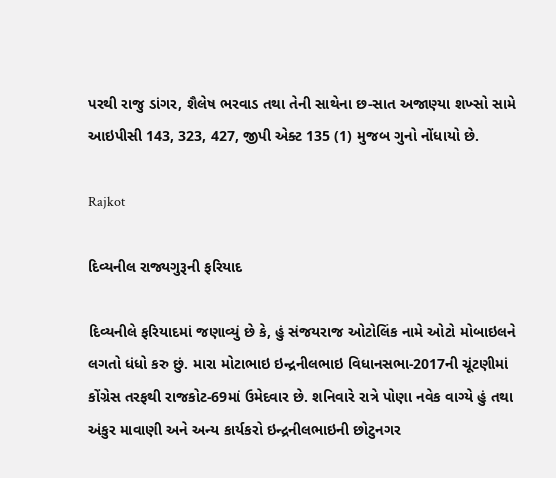પરથી રાજુ ડાંગર, શૈલેષ ભરવાડ તથા તેની સાથેના છ-સાત અજાણ્યા શખ્સો સામે આઇપીસી 143, 323, 427, જીપી એક્ટ 135 (1) મુજબ ગુનો નોંધાયો છે.

Rajkot

દિવ્યનીલ રાજ્યગુરૂની ફરિયાદ

દિવ્યનીલે ફરિયાદમાં જણાવ્યું છે કે, હું સંજયરાજ ઓટોલિંક નામે ઓટો મોબાઇલને લગતો ધંધો કરુ છું. મારા મોટાભાઇ ઇન્દ્રનીલભાઇ વિધાનસભા-2017ની ચૂંટણીમાં કોંગ્રેસ તરફથી રાજકોટ-69માં ઉમેદવાર છે. શનિવારે રાત્રે પોણા નવેક વાગ્યે હું તથા અંકુર માવાણી અને અન્ય કાર્યકરો ઇન્દ્રનીલભાઇની છોટુનગર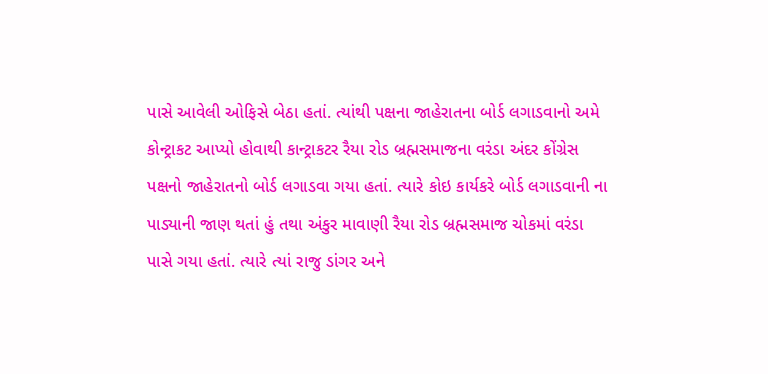પાસે આવેલી ઓફિસે બેઠા હતાં. ત્યાંથી પક્ષના જાહેરાતના બોર્ડ લગાડવાનો અમે કોન્ટ્રાકટ આપ્યો હોવાથી કાન્ટ્રાકટર રૈયા રોડ બ્રહ્મસમાજના વરંડા અંદર કોંગ્રેસ પક્ષનો જાહેરાતનો બોર્ડ લગાડવા ગયા હતાં. ત્યારે કોઇ કાર્યકરે બોર્ડ લગાડવાની ના પાડ્યાની જાણ થતાં હું તથા અંકુર માવાણી રૈયા રોડ બ્રહ્મસમાજ ચોકમાં વરંડા પાસે ગયા હતાં. ત્યારે ત્યાં રાજુ ડાંગર અને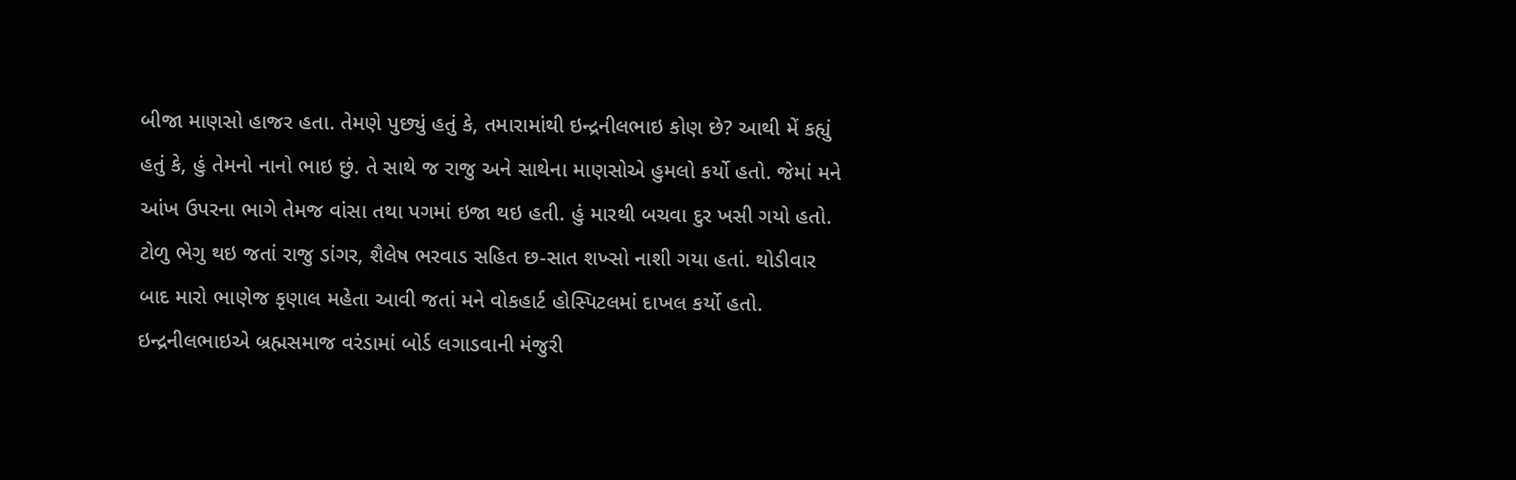બીજા માણસો હાજર હતા. તેમણે પુછ્યું હતું કે, તમારામાંથી ઇન્દ્રનીલભાઇ કોણ છે? આથી મેં કહ્યું હતું કે, હું તેમનો નાનો ભાઇ છું. તે સાથે જ રાજુ અને સાથેના માણસોએ હુમલો કર્યો હતો. જેમાં મને આંખ ઉપરના ભાગે તેમજ વાંસા તથા પગમાં ઇજા થઇ હતી. હું મારથી બચવા દુર ખસી ગયો હતો. ટોળુ ભેગુ થઇ જતાં રાજુ ડાંગર, શૈલેષ ભરવાડ સહિત છ-સાત શખ્સો નાશી ગયા હતાં. થોડીવાર બાદ મારો ભાણેજ કૃણાલ મહેતા આવી જતાં મને વોકહાર્ટ હોસ્પિટલમાં દાખલ કર્યો હતો. ઇન્દ્રનીલભાઇએ બ્રહ્મસમાજ વરંડામાં બોર્ડ લગાડવાની મંજુરી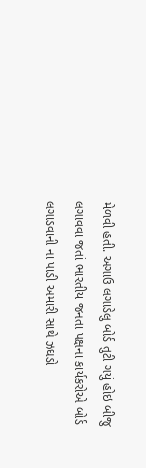મેળવી હતી. અગાઉ લગાડેલુ બોર્ડ તુટી ગયું હોઇ બીજુ લગાવવા જતાં ભારતીય જનતા પક્ષના કાર્યકરોએ બોર્ડ લગાડવાની ના પાડી અમારી સાથે ઝઘડો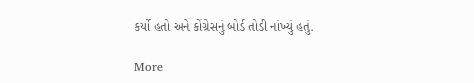કર્યો હતો અને કોંગ્રેસનું બોર્ડ તોડી નાંખ્યું હતું.

More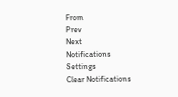From
Prev
Next
Notifications
Settings
Clear Notifications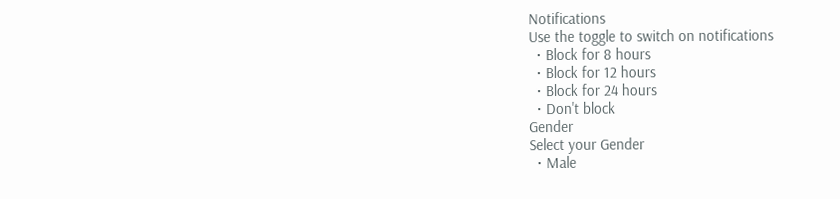Notifications
Use the toggle to switch on notifications
  • Block for 8 hours
  • Block for 12 hours
  • Block for 24 hours
  • Don't block
Gender
Select your Gender
  • Male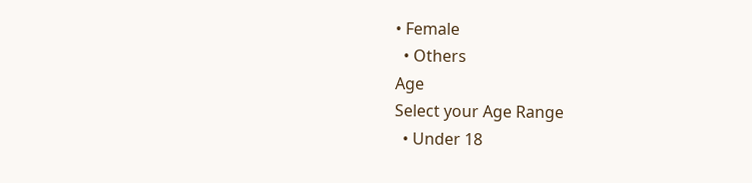• Female
  • Others
Age
Select your Age Range
  • Under 18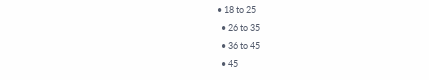• 18 to 25
  • 26 to 35
  • 36 to 45
  • 45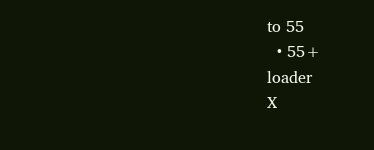to 55
  • 55+
loader
X